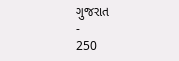ગુજરાત
-
250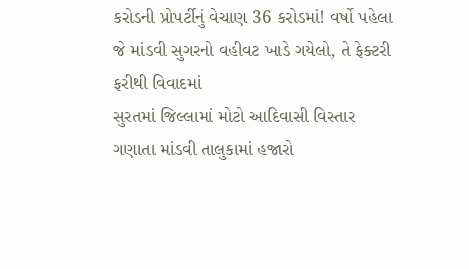કરોડની પ્રોપર્ટીનું વેચાણ 36 કરોડમાં! વર્ષો પહેલા જે માંડવી સુગરનો વહીવટ ખાડે ગયેલો, તે ફેક્ટરી ફરીથી વિવાદમાં
સુરતમાં જિલ્લામાં મોટો આદિવાસી વિસ્તાર ગણાતા માંડવી તાલુકામાં હજારો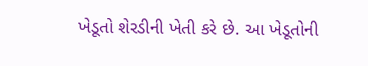ખેડૂતો શેરડીની ખેતી કરે છે. આ ખેડૂતોની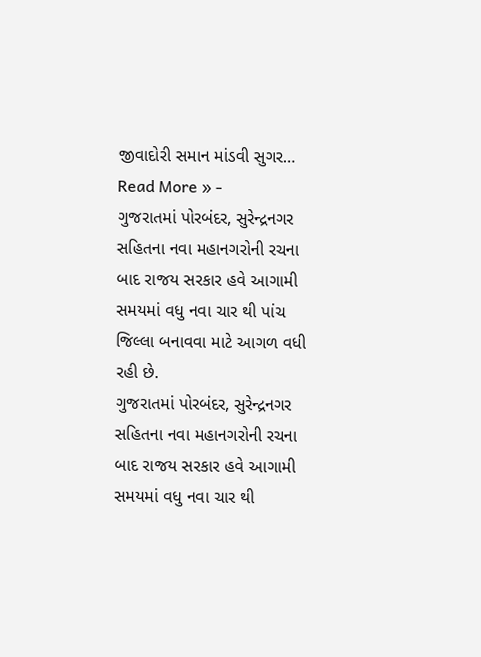જીવાદોરી સમાન માંડવી સુગર…
Read More » -
ગુજરાતમાં પોરબંદર, સુરેન્દ્રનગર સહિતના નવા મહાનગરોની રચના બાદ રાજય સરકાર હવે આગામી સમયમાં વધુ નવા ચાર થી પાંચ જિલ્લા બનાવવા માટે આગળ વધી રહી છે.
ગુજરાતમાં પોરબંદર, સુરેન્દ્રનગર સહિતના નવા મહાનગરોની રચના બાદ રાજય સરકાર હવે આગામી સમયમાં વધુ નવા ચાર થી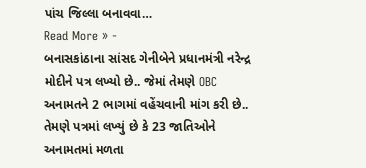પાંચ જિલ્લા બનાવવા…
Read More » -
બનાસકાંઠાના સાંસદ ગેનીબેને પ્રધાનમંત્રી નરેન્દ્ર મોદીને પત્ર લખ્યો છે.. જેમાં તેમણે OBC અનામતને 2 ભાગમાં વહેંચવાની માંગ કરી છે.. તેમણે પત્રમાં લખ્યું છે કે 23 જાતિઓને અનામતમાં મળતા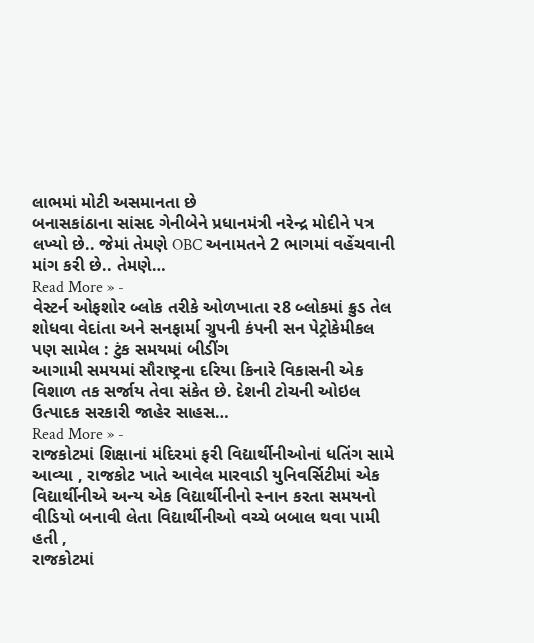લાભમાં મોટી અસમાનતા છે
બનાસકાંઠાના સાંસદ ગેનીબેને પ્રધાનમંત્રી નરેન્દ્ર મોદીને પત્ર લખ્યો છે.. જેમાં તેમણે OBC અનામતને 2 ભાગમાં વહેંચવાની માંગ કરી છે.. તેમણે…
Read More » -
વેસ્ટર્ન ઓફશોર બ્લોક તરીકે ઓળખાતા ર8 બ્લોકમાં ક્રુડ તેલ શોધવા વેદાંતા અને સનફાર્મા ગ્રુપની કંપની સન પેટ્રોકેમીકલ પણ સામેલ : ટુંક સમયમાં બીડીંગ
આગામી સમયમાં સૌરાષ્ટ્રના દરિયા કિનારે વિકાસની એક વિશાળ તક સર્જાય તેવા સંકેત છે. દેશની ટોચની ઓઇલ ઉત્પાદક સરકારી જાહેર સાહસ…
Read More » -
રાજકોટમાં શિક્ષાનાં મંદિરમાં ફરી વિદ્યાર્થીનીઓનાં ધતિંગ સામે આવ્યા , રાજકોટ ખાતે આવેલ મારવાડી યુનિવર્સિટીમાં એક વિદ્યાર્થીનીએ અન્ય એક વિદ્યાર્થીનીનો સ્નાન કરતા સમયનો વીડિયો બનાવી લેતા વિદ્યાર્થીનીઓ વચ્ચે બબાલ થવા પામી હતી ,
રાજકોટમાં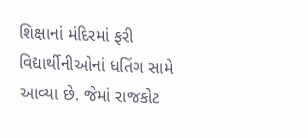શિક્ષાનાં મંદિરમાં ફરી વિદ્યાર્થીનીઓનાં ધતિંગ સામે આવ્યા છે. જેમાં રાજકોટ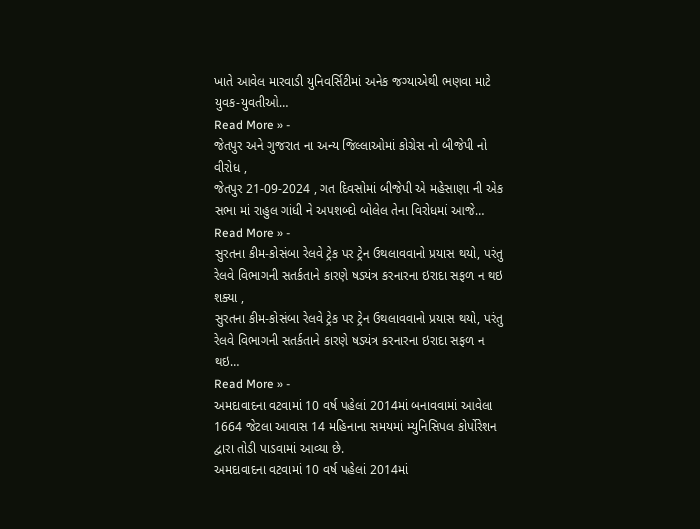ખાતે આવેલ મારવાડી યુનિવર્સિટીમાં અનેક જગ્યાએથી ભણવા માટે યુવક-યુવતીઓ…
Read More » -
જેતપુર અને ગુજરાત ના અન્ય જિલ્લાઓમાં કોગ્રેસ નો બીજેપી નો વીરોધ ,
જેતપુર 21-09-2024 , ગત દિવસોમાં બીજેપી એ મહેસાણા ની એક સભા માં રાહુલ ગાંધી ને અપશબ્દો બોલેલ તેના વિરોધમાં આજે…
Read More » -
સુરતના કીમ-કોસંબા રેલવે ટ્રેક પર ટ્રેન ઉથલાવવાનો પ્રયાસ થયો, પરંતુ રેલવે વિભાગની સતર્કતાને કારણે ષડયંત્ર કરનારના ઇરાદા સફળ ન થઇ શક્યા ,
સુરતના કીમ-કોસંબા રેલવે ટ્રેક પર ટ્રેન ઉથલાવવાનો પ્રયાસ થયો, પરંતુ રેલવે વિભાગની સતર્કતાને કારણે ષડયંત્ર કરનારના ઇરાદા સફળ ન થઇ…
Read More » -
અમદાવાદના વટવામાં 10 વર્ષ પહેલાં 2014માં બનાવવામાં આવેલા 1664 જેટલા આવાસ 14 મહિનાના સમયમાં મ્યુનિસિપલ કોર્પોરેશન દ્વારા તોડી પાડવામાં આવ્યા છે.
અમદાવાદના વટવામાં 10 વર્ષ પહેલાં 2014માં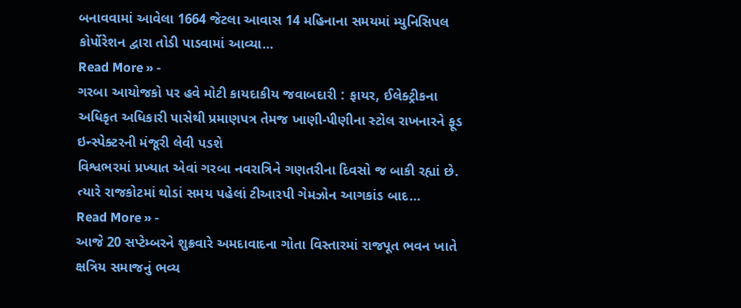બનાવવામાં આવેલા 1664 જેટલા આવાસ 14 મહિનાના સમયમાં મ્યુનિસિપલ કોર્પોરેશન દ્વારા તોડી પાડવામાં આવ્યા…
Read More » -
ગરબા આયોજકો પર હવે મોટી કાયદાકીય જવાબદારી : ફાયર, ઈલેક્ટ્રીકના અધિકૃત અધિકારી પાસેથી પ્રમાણપત્ર તેમજ ખાણી-પીણીના સ્ટોલ રાખનારને ફૂડ ઇન્સ્પેક્ટરની મંજૂરી લેવી પડશે
વિશ્વભરમાં પ્રખ્યાત એવાં ગરબા નવરાત્રિને ગણતરીના દિવસો જ બાકી રહ્યાં છે. ત્યારે રાજકોટમાં થોડાં સમય પહેલાં ટીઆરપી ગેમઝોન આગકાંડ બાદ…
Read More » -
આજે 20 સપ્ટેમ્બરને શુક્રવારે અમદાવાદના ગોતા વિસ્તારમાં રાજપૂત ભવન ખાતે ક્ષત્રિય સમાજનું ભવ્ય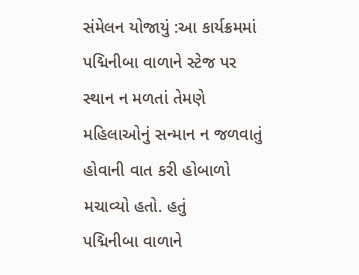સંમેલન યોજાયું :આ કાર્યક્રમમાં પદ્મિનીબા વાળાને સ્ટેજ પર સ્થાન ન મળતાં તેમણે મહિલાઓનું સન્માન ન જળવાતું હોવાની વાત કરી હોબાળો મચાવ્યો હતો. હતું
પદ્મિનીબા વાળાને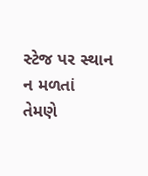સ્ટેજ પર સ્થાન ન મળતાં તેમણે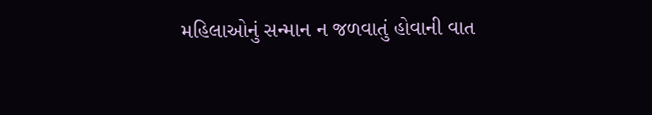મહિલાઓનું સન્માન ન જળવાતું હોવાની વાત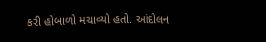કરી હોબાળો મચાવ્યો હતો. આંદોલન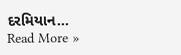દરમિયાન…
Read More »